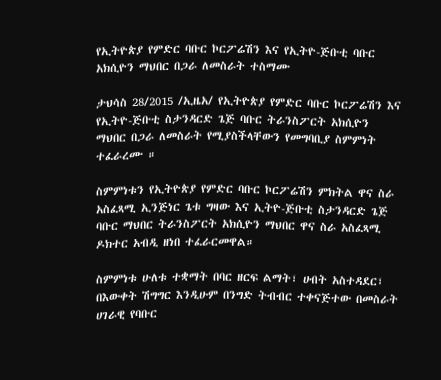የኢትዮጵያ የምድር ባቡር ኮርፖሬሽን እና የኢትዮ-ጅቡቲ ባቡር አክሲዮን ማህበር በጋራ ለመስራት ተስማሙ

ታህሳስ 28/2015 /ኢዜአ/ የኢትዮጵያ የምድር ባቡር ኮርፖሬሽን እና የኢትዮ-ጅቡቲ ስታንዳርድ ጌጅ ባቡር ትራንስፖርት አክሲዮን ማህበር በጋራ ለመስራት የሚያስችላቸውን የመግባቢያ ስምምነት ተፈራረሙ ።

ስምምነቱን የኢትዮጵያ የምድር ባቡር ኮርፖሬሽን ምክትል ዋና ስራ አስፈጻሚ ኢንጅነር ጌቱ ግዛው እና ኢትዮ-ጅቡቲ ስታንዳርድ ጌጅ ባቡር ማህበር ትራንስፖርት አክሲዮን ማህበር ዋና ስራ አስፈጻሚ ዶክተር አብዲ ዘነበ ተፈራርመዋል።

ስምምነቱ ሁለቱ ተቋማት በባር ዘርፍ ልማት፣ ሀብት አስተዳደር፣ በእውቀት ሽግግር እንዲሁም በንግድ ትብብር ተቀናጅተው በመስራት ሀገራዊ የባቡር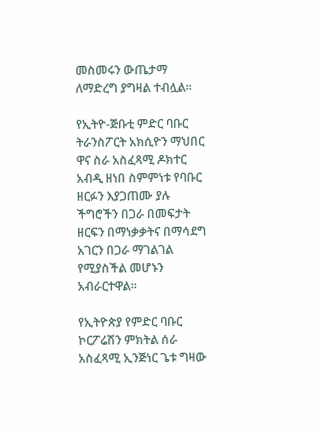መስመሩን ውጤታማ ለማድረግ ያግዛል ተብሏል።

የኢትዮ-ጅቡቲ ምድር ባቡር ትራንስፖርት አክሲዮን ማህበር ዋና ስራ አስፈጻሚ ዶክተር አብዲ ዘነበ ስምምነቱ የባቡር ዘርፉን እያጋጠሙ ያሉ ችግሮችን በጋራ በመፍታት ዘርፍን በማነቃቃትና በማሳደግ አገርን በጋራ ማገልገል የሚያስችል መሆኑን አብራርተዋል።

የኢትዮጵያ የምድር ባቡር ኮርፖሬሽን ምክትል ሰራ አስፈጻሚ ኢንጅነር ጌቱ ግዛው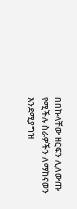በበኩላቸው ዘርፍን ሊለውጡ የሚችሉ ስራዎችን ለማከናወን እንደሚያግዝ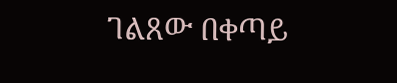ገልጸው በቀጣይ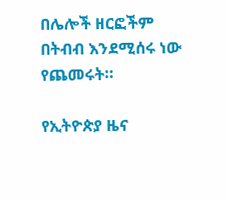በሌሎች ዘርፎችም በትብብ እንደሚሰሩ ነው የጨመሩት።

የኢትዮጵያ ዜና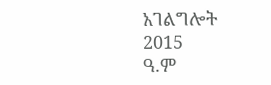አገልግሎት
2015
ዓ.ም